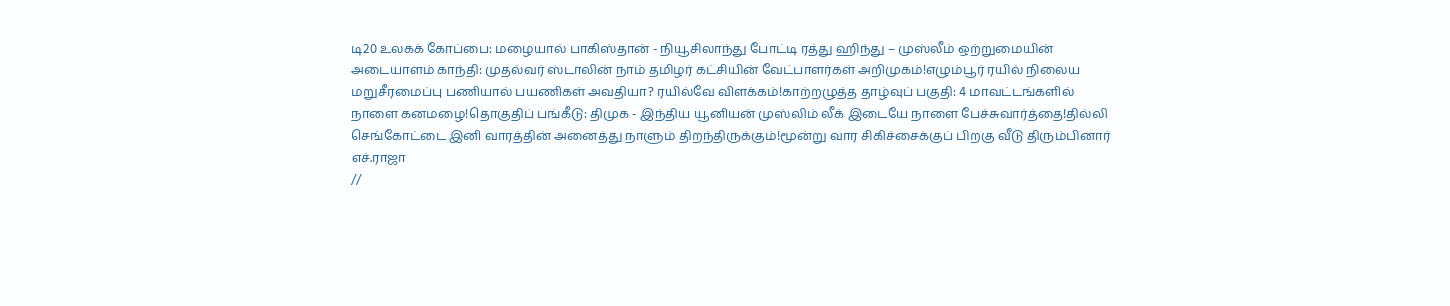டி20 உலகக் கோப்பை: மழையால் பாகிஸ்தான் - நியூசிலாந்து போட்டி ரத்து ஹிந்து – முஸ்லீம் ஒற்றுமையின் அடையாளம் காந்தி: முதல்வர் ஸ்டாலின் நாம் தமிழர் கட்சியின் வேட்பாளர்கள் அறிமுகம்!எழும்பூர் ரயில் நிலைய மறுசீரமைப்பு பணியால் பயணிகள் அவதியா? ரயில்வே விளக்கம்!காற்றழுத்த தாழ்வுப் பகுதி: 4 மாவட்டங்களில் நாளை கனமழை!தொகுதிப் பங்கீடு: திமுக - இந்திய யூனியன் முஸ்லிம் லீக் இடையே நாளை பேச்சுவார்த்தை!தில்லி செங்கோட்டை இனி வாரத்தின் அனைத்து நாளும் திறந்திருக்கும்!மூன்று வார சிகிச்சைக்குப் பிறகு வீடு திரும்பினார் எச்.ராஜா
//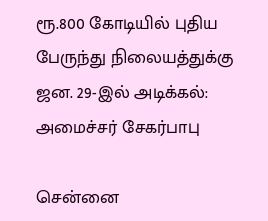ரூ.800 கோடியில் புதிய பேருந்து நிலையத்துக்கு ஜன. 29-இல் அடிக்கல்: அமைச்சர் சேகர்பாபு

சென்னை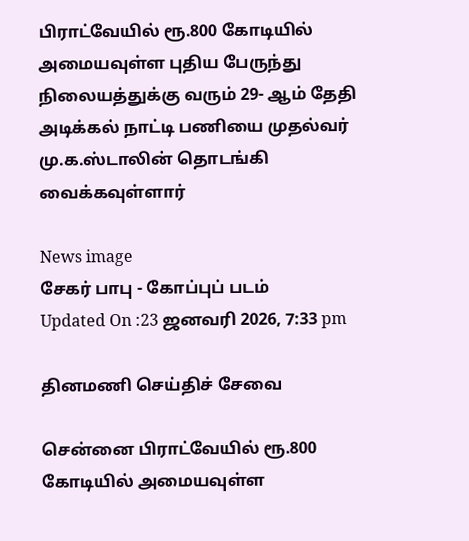பிராட்வேயில் ரூ.800 கோடியில் அமையவுள்ள புதிய பேருந்து நிலையத்துக்கு வரும் 29- ஆம் தேதி அடிக்கல் நாட்டி பணியை முதல்வர் மு.க.ஸ்டாலின் தொடங்கி வைக்கவுள்ளார்

News image
சேகர் பாபு - கோப்புப் படம்
Updated On :23 ஜனவரி 2026, 7:33 pm

தினமணி செய்திச் சேவை

சென்னை பிராட்வேயில் ரூ.800 கோடியில் அமையவுள்ள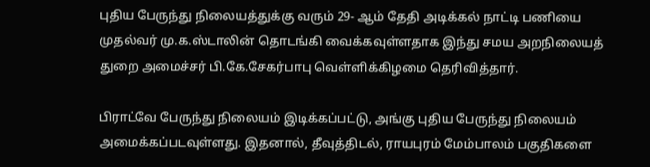புதிய பேருந்து நிலையத்துக்கு வரும் 29- ஆம் தேதி அடிக்கல் நாட்டி பணியை முதல்வர் மு.க.ஸ்டாலின் தொடங்கி வைக்கவுள்ளதாக இந்து சமய அறநிலையத் துறை அமைச்சர் பி.கே.சேகர்பாபு வெள்ளிக்கிழமை தெரிவித்தார்.

பிராட்வே பேருந்து நிலையம் இடிக்கப்பட்டு, அங்கு புதிய பேருந்து நிலையம் அமைக்கப்படவுள்ளது. இதனால், தீவுத்திடல், ராயபுரம் மேம்பாலம் பகுதிகளை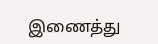இணைத்து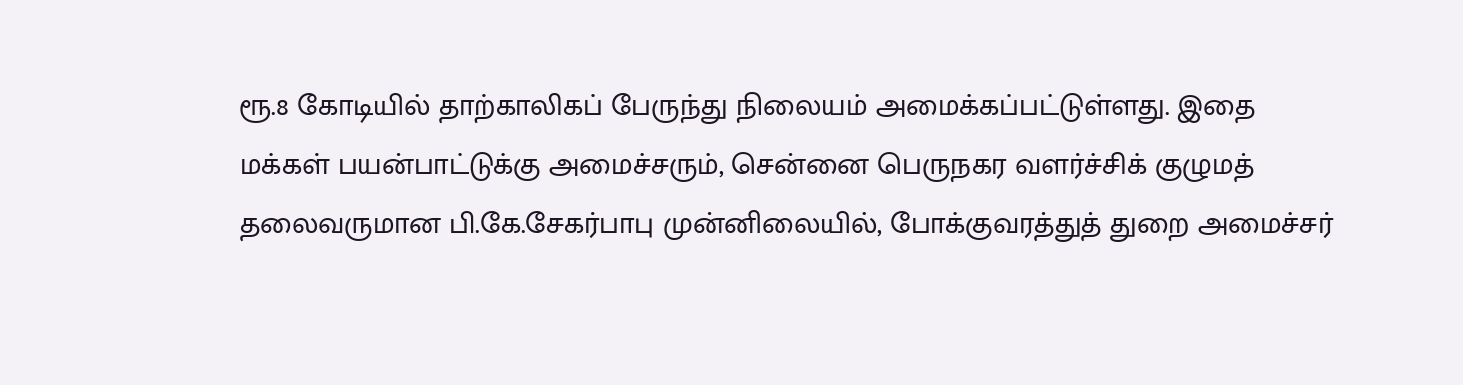ரூ.8 கோடியில் தாற்காலிகப் பேருந்து நிலையம் அமைக்கப்பட்டுள்ளது. இதை மக்கள் பயன்பாட்டுக்கு அமைச்சரும், சென்னை பெருநகர வளர்ச்சிக் குழுமத் தலைவருமான பி.கே.சேகர்பாபு முன்னிலையில், போக்குவரத்துத் துறை அமைச்சர்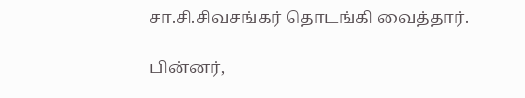சா.சி.சிவசங்கர் தொடங்கி வைத்தார்.

பின்னர்,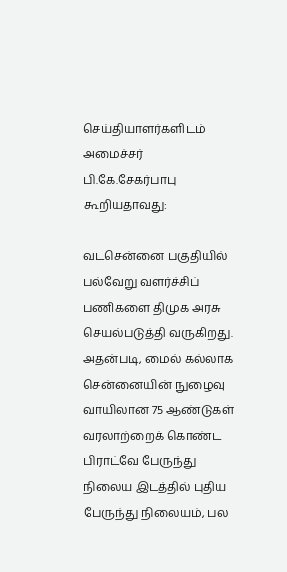செய்தியாளர்களிடம் அமைச்சர் பி.கே.சேகர்பாபு கூறியதாவது:

வடசென்னை பகுதியில் பல்வேறு வளர்ச்சிப் பணிகளை திமுக அரசு செயல்படுத்தி வருகிறது. அதன்படி, மைல் கல்லாக சென்னையின் நுழைவு வாயிலான 75 ஆண்டுகள் வரலாற்றைக் கொண்ட பிராட்வே பேருந்து நிலைய இடத்தில் புதிய பேருந்து நிலையம், பல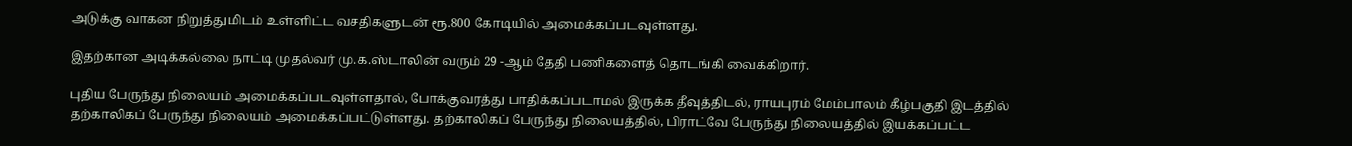அடுக்கு வாகன நிறுத்துமிடம் உள்ளிட்ட வசதிகளுடன் ரூ.800 கோடியில் அமைக்கப்படவுள்ளது.

இதற்கான அடிக்கல்லை நாட்டி முதல்வர் மு.க.ஸ்டாலின் வரும் 29 -ஆம் தேதி பணிகளைத் தொடங்கி வைக்கிறார்.

புதிய பேருந்து நிலையம் அமைக்கப்படவுள்ளதால், போக்குவரத்து பாதிக்கப்படாமல் இருக்க தீவுத்திடல், ராயபுரம் மேம்பாலம் கீழ்பகுதி இடத்தில் தற்காலிகப் பேருந்து நிலையம் அமைக்கப்பட்டுள்ளது. தற்காலிகப் பேருந்து நிலையத்தில், பிராட்வே பேருந்து நிலையத்தில் இயக்கப்பட்ட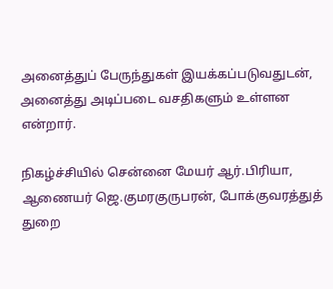அனைத்துப் பேருந்துகள் இயக்கப்படுவதுடன், அனைத்து அடிப்படை வசதிகளும் உள்ளன என்றார்.

நிகழ்ச்சியில் சென்னை மேயர் ஆர்.பிரியா, ஆணையர் ஜெ.குமரகுருபரன், போக்குவரத்துத் துறை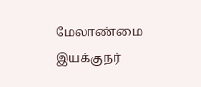மேலாண்மை இயக்குநர்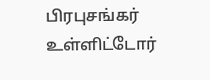பிரபுசங்கர் உள்ளிட்டோர்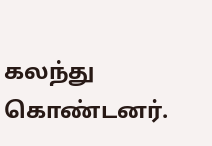கலந்து கொண்டனர்.